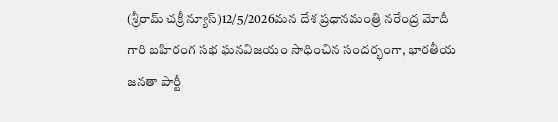(శ్రీరామ్ చక్రీ న్యూస్)12/5/2026మన దేశ ప్రధానమంత్రి నరేంద్ర మోదీ గారి బహిరంగ సభ ఘనవిజయం సాధించిన సందర్భంగా, భారతీయ జనతా పార్టీ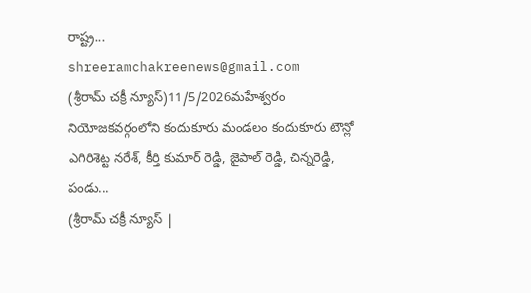రాష్ట్ర...
shreeramchakreenews@gmail.com
(శ్రీరామ్ చక్రీ న్యూస్)11/5/2026మహేశ్వరం నియోజకవర్గంలోని కందుకూరు మండలం కందుకూరు టౌన్లో ఎగిరిశెట్ట నరేశ్, కీర్తి కుమార్ రెడ్డి, జైపాల్ రెడ్డి, చిన్నరెడ్డి, పండు...
(శ్రీరామ్ చక్రీ న్యూస్ |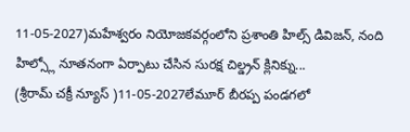11-05-2027)మహేశ్వరం నియోజకవర్గంలోని ప్రశాంతి హిల్స్ డివిజన్, నంది హిల్స్లో నూతనంగా ఏర్పాటు చేసిన సురక్ష చిల్డ్రన్ క్లినిక్ను...
(శ్రీరామ్ చక్రీ న్యూస్ )11-05-2027లేమూర్ బీరప్ప పండగలో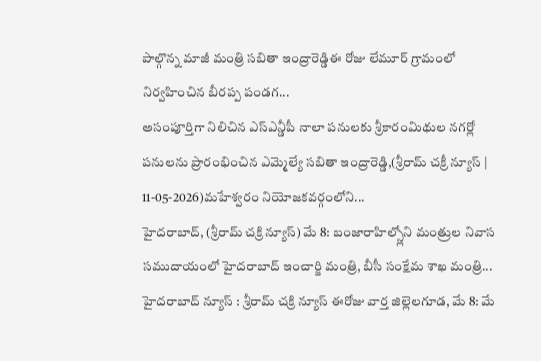పాల్గొన్న మాజీ మంత్రి సబితా ఇంద్రారెడ్డిఈ రోజు లేమూర్ గ్రామంలో నిర్వహించిన బీరప్ప పండగ...
అసంపూర్తిగా నిలిచిన ఎస్ఎన్డీపీ నాలా పనులకు శ్రీకారంమిథుల నగర్లో పనులను ప్రారంభించిన ఎమ్మెల్యే సబితా ఇంద్రారెడ్డి,(శ్రీరామ్ చక్రీ న్యూస్ | 11-05-2026)మహేశ్వరం నియోజకవర్గంలోని...
హైదరాబాద్, (శ్రీరామ్ చక్రి న్యూస్) మే 8: బంజారాహిల్స్లోని మంత్రుల నివాస సముదాయంలో హైదరాబాద్ ఇంచార్జి మంత్రి, బీసీ సంక్షేమ శాఖ మంత్రి...
హైదరాబాద్ న్యూస్ : శ్రీరామ్ చక్రి న్యూస్ ఈరోజు వార్త జిల్లెలగూడ, మే 8: మే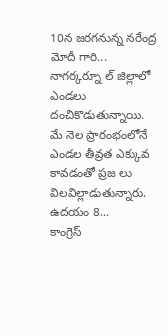10న జరగనున్న నరేంద్ర మోదీ గారి...
నాగర్కర్నూ ల్ జిల్లాలో ఎండలు దంచికొడుతున్నాయి. మే నెల ప్రారంభంలోనే ఎండల తీవ్రత ఎక్కువ కావడంతో ప్రజ లు విలవిల్లాడుతున్నారు. ఉదయం 8...
కాంగ్రెస్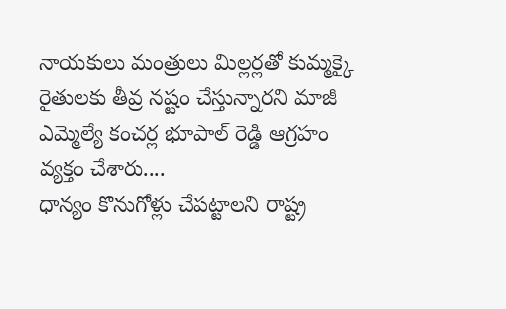నాయకులు మంత్రులు మిల్లర్లతో కుమ్మక్కై రైతులకు తీవ్ర నష్టం చేస్తున్నారని మాజీ ఎమ్మెల్యే కంచర్ల భూపాల్ రెడ్డి ఆగ్రహం వ్యక్తం చేశారు....
ధాన్యం కొనుగోళ్లు చేపట్టాలని రాష్ట్ర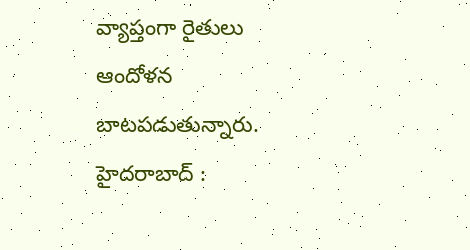వ్యాప్తంగా రైతులు ఆందోళన బాటపడుతున్నారు. హైదరాబాద్ :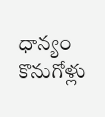ధాన్యం కొనుగోళ్లు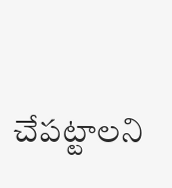చేపట్టాలని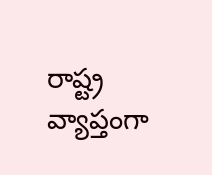రాష్ట్ర వ్యాప్తంగా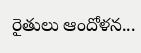రైతులు ఆందోళన...